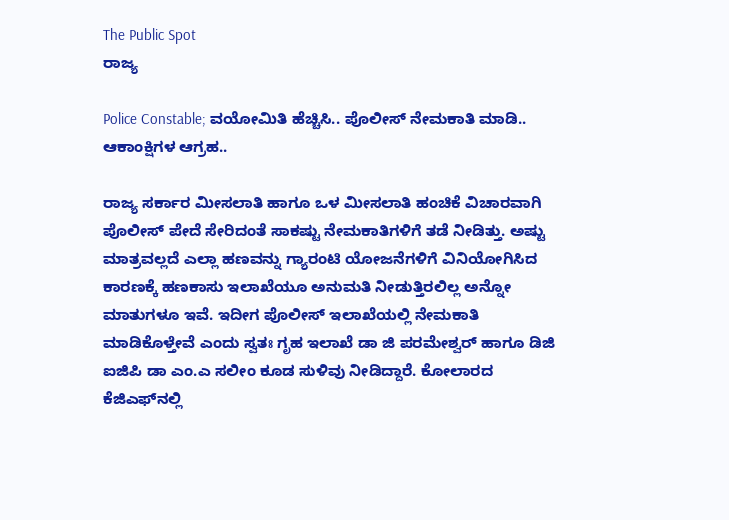The Public Spot
ರಾಜ್ಯ

Police Constable; ವಯೋಮಿತಿ ಹೆಚ್ಚಿಸಿ.. ಪೊಲೀಸ್ ನೇಮಕಾತಿ ಮಾಡಿ.. ಆಕಾಂಕ್ಷಿಗಳ ಆಗ್ರಹ..

ರಾಜ್ಯ ಸರ್ಕಾರ ಮೀಸಲಾತಿ ಹಾಗೂ ಒಳ ಮೀಸಲಾತಿ ಹಂಚಿಕೆ ವಿಚಾರವಾಗಿ ಪೊಲೀಸ್ ಪೇದೆ ಸೇರಿದಂತೆ ಸಾಕಷ್ಟು ನೇಮಕಾತಿಗಳಿಗೆ ತಡೆ ನೀಡಿತ್ತು. ಅಷ್ಟು ಮಾತ್ರವಲ್ಲದೆ ಎಲ್ಲಾ ಹಣವನ್ನು ಗ್ಯಾರಂಟಿ ಯೋಜನೆಗಳಿಗೆ ವಿನಿಯೋಗಿಸಿದ ಕಾರಣಕ್ಕೆ ಹಣಕಾಸು ಇಲಾಖೆಯೂ ಅನುಮತಿ ನೀಡುತ್ತಿರಲಿಲ್ಲ ಅನ್ನೋ ಮಾತುಗಳೂ ಇವೆ. ಇದೀಗ ಪೊಲೀಸ್ ಇಲಾಖೆಯಲ್ಲಿ ನೇಮಕಾತಿ ಮಾಡಿಕೊಳ್ತೇವೆ ಎಂದು ಸ್ವತಃ ಗೃಹ ಇಲಾಖೆ ಡಾ ಜಿ ಪರಮೇಶ್ವರ್ ಹಾಗೂ ಡಿಜಿ ಐಜಿಪಿ ಡಾ ಎಂ.ಎ ಸಲೀಂ ಕೂಡ ಸುಳಿವು ನೀಡಿದ್ದಾರೆ. ಕೋಲಾರದ ಕೆಜಿಎಫ್‌ನಲ್ಲಿ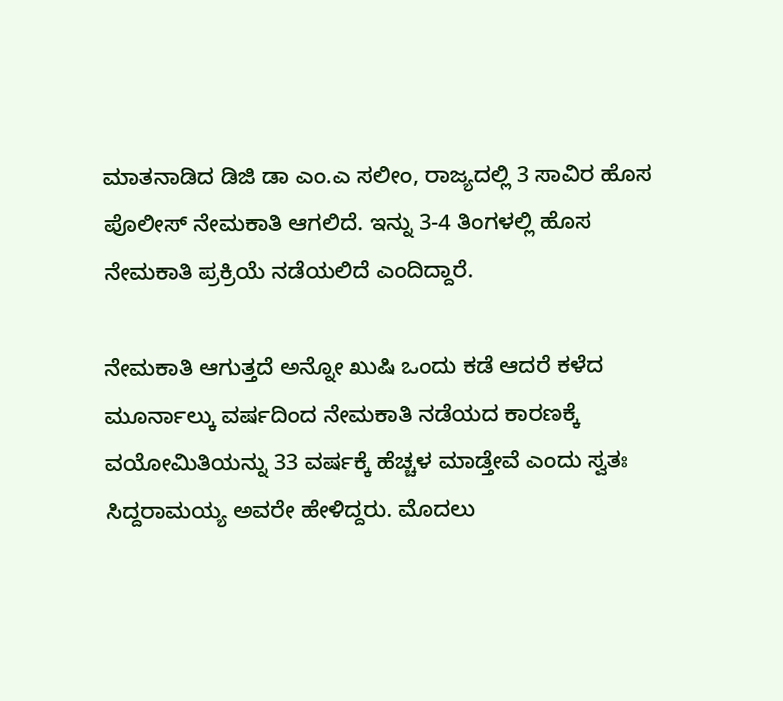ಮಾತನಾಡಿದ ಡಿಜಿ ಡಾ ಎಂ.ಎ ಸಲೀಂ, ರಾಜ್ಯದಲ್ಲಿ 3 ಸಾವಿರ ಹೊಸ ಪೊಲೀಸ್ ನೇಮಕಾತಿ ಆಗಲಿದೆ. ಇನ್ನು 3-4 ತಿಂಗಳಲ್ಲಿ ಹೊಸ ನೇಮಕಾತಿ ಪ್ರಕ್ರಿಯೆ ನಡೆಯಲಿದೆ ಎಂದಿದ್ದಾರೆ.

ನೇಮಕಾತಿ ಆಗುತ್ತದೆ ಅನ್ನೋ ಖುಷಿ ಒಂದು ಕಡೆ ಆದರೆ ಕಳೆದ ಮೂರ್ನಾಲ್ಕು ವರ್ಷದಿಂದ ನೇಮಕಾತಿ ನಡೆಯದ ಕಾರಣಕ್ಕೆ ವಯೋಮಿತಿಯನ್ನು 33 ವರ್ಷಕ್ಕೆ ಹೆಚ್ಚಳ ಮಾಡ್ತೇವೆ ಎಂದು ಸ್ವತಃ ಸಿದ್ದರಾಮಯ್ಯ ಅವರೇ ಹೇಳಿದ್ದರು. ಮೊದಲು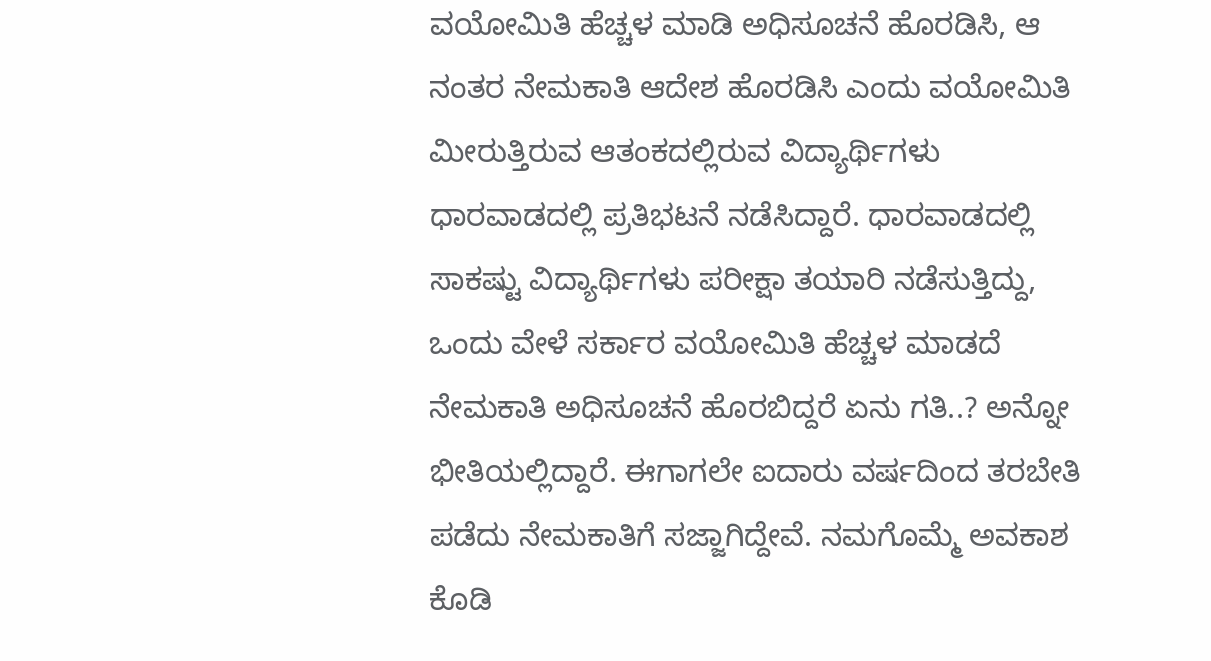ವಯೋಮಿತಿ ಹೆಚ್ಚಳ ಮಾಡಿ ಅಧಿಸೂಚನೆ ಹೊರಡಿಸಿ, ಆ ನಂತರ ನೇಮಕಾತಿ ಆದೇಶ ಹೊರಡಿಸಿ ಎಂದು ವಯೋಮಿತಿ ಮೀರುತ್ತಿರುವ ಆತಂಕದಲ್ಲಿರುವ ವಿದ್ಯಾರ್ಥಿಗಳು ಧಾರವಾಡದಲ್ಲಿ ಪ್ರತಿಭಟನೆ ನಡೆಸಿದ್ದಾರೆ. ಧಾರವಾಡದಲ್ಲಿ ಸಾಕಷ್ಟು ವಿದ್ಯಾರ್ಥಿಗಳು ಪರೀಕ್ಷಾ ತಯಾರಿ ನಡೆಸುತ್ತಿದ್ದು, ಒಂದು ವೇಳೆ ಸರ್ಕಾರ ವಯೋಮಿತಿ ಹೆಚ್ಚಳ ಮಾಡದೆ ನೇಮಕಾತಿ ಅಧಿಸೂಚನೆ ಹೊರಬಿದ್ದರೆ ಏನು ಗತಿ..? ಅನ್ನೋ ಭೀತಿಯಲ್ಲಿದ್ದಾರೆ. ಈಗಾಗಲೇ ಐದಾರು ವರ್ಷದಿಂದ ತರಬೇತಿ ಪಡೆದು ನೇಮಕಾತಿಗೆ ಸಜ್ಜಾಗಿದ್ದೇವೆ. ನಮಗೊಮ್ಮೆ ಅವಕಾಶ ಕೊಡಿ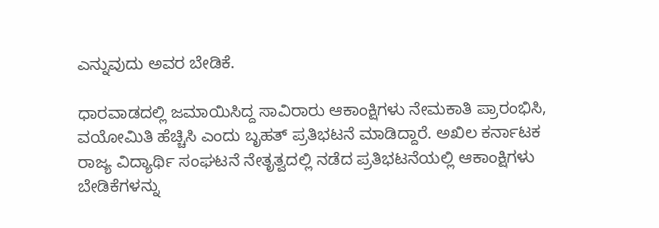ಎನ್ನುವುದು ಅವರ ಬೇಡಿಕೆ.

ಧಾರವಾಡದಲ್ಲಿ ಜಮಾಯಿಸಿದ್ದ ಸಾವಿರಾರು ಆಕಾಂಕ್ಷಿಗಳು ನೇಮಕಾತಿ ಪ್ರಾರಂಭಿಸಿ, ವಯೋಮಿತಿ ಹೆಚ್ಚಿಸಿ ಎಂದು ಬೃಹತ್ ಪ್ರತಿಭಟನೆ ಮಾಡಿದ್ದಾರೆ. ಅಖಿಲ ಕರ್ನಾಟಕ ರಾಜ್ಯ ವಿದ್ಯಾರ್ಥಿ ಸಂಘಟನೆ ನೇತೃತ್ವದಲ್ಲಿ ನಡೆದ ಪ್ರತಿಭಟನೆಯಲ್ಲಿ ಆಕಾಂಕ್ಷಿಗಳು ಬೇಡಿಕೆಗಳನ್ನು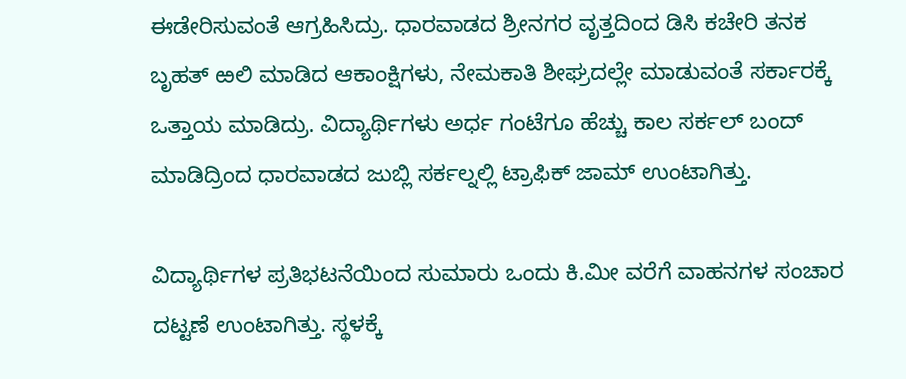ಈಡೇರಿಸುವಂತೆ ಆಗ್ರಹಿಸಿದ್ರು. ಧಾರವಾಡದ ಶ್ರೀನಗರ ವೃತ್ತದಿಂದ ಡಿಸಿ ಕಚೇರಿ ತನಕ ಬೃಹತ್ ಱಲಿ ಮಾಡಿದ ಆಕಾಂಕ್ಷಿಗಳು, ನೇಮಕಾತಿ ಶೀಘ್ರದಲ್ಲೇ ಮಾಡುವಂತೆ ಸರ್ಕಾರಕ್ಕೆ ಒತ್ತಾಯ ಮಾಡಿದ್ರು. ವಿದ್ಯಾರ್ಥಿಗಳು ಅರ್ಧ ಗಂಟೆಗೂ‌ ಹೆಚ್ಚು ಕಾಲ ಸರ್ಕಲ್‌ ಬಂದ್ ಮಾಡಿದ್ರಿಂದ ಧಾರವಾಡದ ಜುಬ್ಲಿ ಸರ್ಕಲ್ನಲ್ಲಿ ಟ್ರಾಫಿಕ್ ಜಾಮ್ ಉಂಟಾಗಿತ್ತು.

ವಿದ್ಯಾರ್ಥಿಗಳ ಪ್ರತಿಭಟನೆಯಿಂದ ಸುಮಾರು ಒಂದು ಕಿ.ಮೀ ವರೆಗೆ ವಾಹನಗಳ ಸಂಚಾರ ದಟ್ಟಣೆ ಉಂಟಾಗಿತ್ತು. ಸ್ಥಳಕ್ಕೆ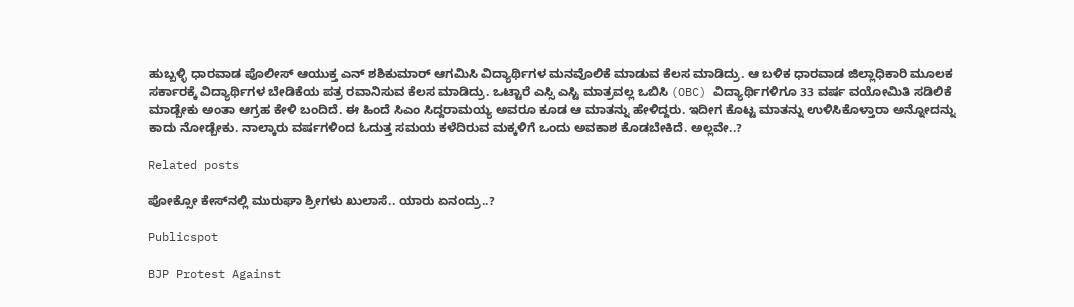ಹುಬ್ಬಳ್ಳಿ ಧಾರವಾಡ ಪೊಲೀಸ್ ಆಯುಕ್ತ ಎನ್ ಶಶಿಕುಮಾರ್ ಆಗಮಿಸಿ ವಿದ್ಯಾರ್ಥಿಗಳ ಮನವೊಲಿಕೆ ಮಾಡುವ ಕೆಲಸ ಮಾಡಿದ್ರು. ಆ ಬಳಿಕ ಧಾರವಾಡ ಜಿಲ್ಲಾಧಿಕಾರಿ ಮೂಲಕ ಸರ್ಕಾರಕ್ಕೆ ವಿದ್ಯಾರ್ಥಿಗಳ ಬೇಡಿಕೆಯ ಪತ್ರ ರವಾನಿಸುವ ಕೆಲಸ ಮಾಡಿದ್ರು. ಒಟ್ಟಾರೆ ಎಸ್ಸಿ ಎಸ್ಟಿ ಮಾತ್ರವಲ್ಲ ಒಬಿಸಿ (OBC) ವಿದ್ಯಾರ್ಥಿಗಳಿಗೂ 33 ವರ್ಷ ವಯೋಮಿತಿ ಸಡಿಲಿಕೆ ಮಾಡ್ಬೇಕು ಅಂತಾ ಆಗ್ರಹ ಕೇಳಿ ಬಂದಿದೆ. ಈ ಹಿಂದೆ ಸಿಎಂ ಸಿದ್ದರಾಮಯ್ಯ ಅವರೂ ಕೂಡ ಆ ಮಾತನ್ನು ಹೇಳಿದ್ದರು. ಇದೀಗ ಕೊಟ್ಟ ಮಾತನ್ನು ಉಳಿಸಿಕೊಳ್ತಾರಾ ಅನ್ನೋದನ್ನು ಕಾದು ನೋಡ್ಬೇಕು. ನಾಲ್ಕಾರು ವರ್ಷಗಳಿಂದ ಓದುತ್ತ ಸಮಯ ಕಳೆದಿರುವ ಮಕ್ಕಳಿಗೆ ಒಂದು ಅವಕಾಶ ಕೊಡಬೇಕಿದೆ. ಅಲ್ಲವೇ..?

Related posts

ಪೋಕ್ಸೋ ಕೇಸ್‌ನಲ್ಲಿ ಮುರುಘಾ ಶ್ರೀಗಳು ಖುಲಾಸೆ.. ಯಾರು ಏನಂದ್ರು..?

Publicspot

BJP Protest Against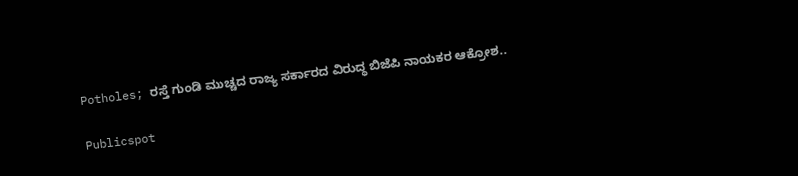Potholes; ರಸ್ತೆ ಗುಂಡಿ ಮುಚ್ಚದ ರಾಜ್ಯ ಸರ್ಕಾರದ ವಿರುದ್ಧ ಬಿಜೆಪಿ ನಾಯಕರ ಆಕ್ರೋಶ..

Publicspot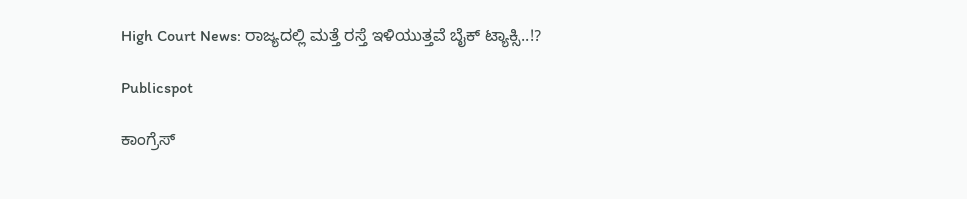High Court News: ರಾಜ್ಯದಲ್ಲಿ ಮತ್ತೆ ರಸ್ತೆ ಇಳಿಯುತ್ತವೆ ಬೈಕ್ ಟ್ಯಾಕ್ಸಿ..!?

Publicspot

ಕಾಂಗ್ರೆಸ್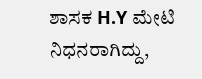ಶಾಸಕ H.Y ಮೇಟಿ ನಿಧನರಾಗಿದ್ದು,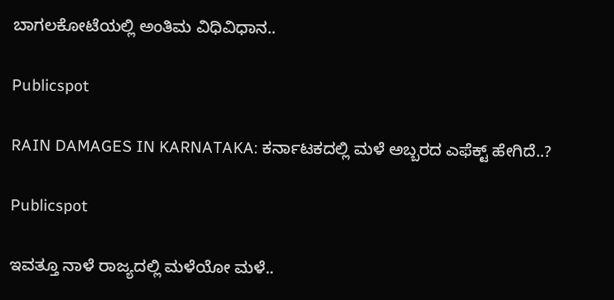ಬಾಗಲಕೋಟೆಯಲ್ಲಿ ಅಂತಿಮ ವಿಧಿವಿಧಾನ..

Publicspot

RAIN DAMAGES IN KARNATAKA: ಕರ್ನಾಟಕದಲ್ಲಿ ಮಳೆ ಅಬ್ಬರದ ಎಫೆಕ್ಟ್‌ ಹೇಗಿದೆ..?

Publicspot

ಇವತ್ತೂ ನಾಳೆ ರಾಜ್ಯದಲ್ಲಿ ಮಳೆಯೋ ಮಳೆ..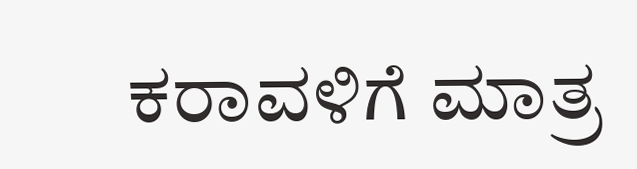ಕರಾವಳಿಗೆ ಮಾತ್ರ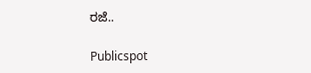ರಜೆ..

Publicspot